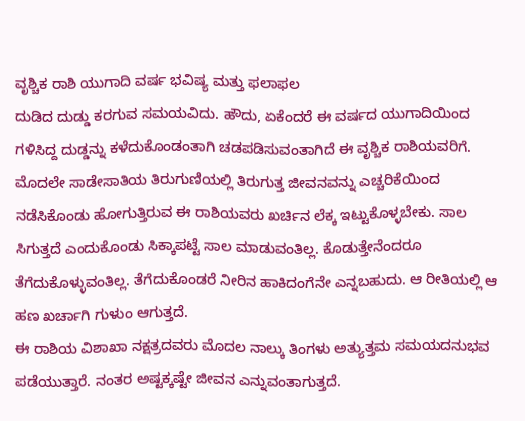ವೃಶ್ಚಿಕ ರಾಶಿ ಯುಗಾದಿ ವರ್ಷ ಭವಿಷ್ಯ ಮತ್ತು ಫಲಾಫಲ
ದುಡಿದ ದುಡ್ಡು ಕರಗುವ ಸಮಯವಿದು. ಹೌದು, ಏಕೆಂದರೆ ಈ ವರ್ಷದ ಯುಗಾದಿಯಿಂದ ಗಳಿಸಿದ್ದ ದುಡ್ಡನ್ನು ಕಳೆದುಕೊಂಡಂತಾಗಿ ಚಡಪಡಿಸುವಂತಾಗಿದೆ ಈ ವೃಶ್ಚಿಕ ರಾಶಿಯವರಿಗೆ.
ಮೊದಲೇ ಸಾಡೇಸಾತಿಯ ತಿರುಗುಣಿಯಲ್ಲಿ ತಿರುಗುತ್ತ ಜೀವನವನ್ನು ಎಚ್ಚರಿಕೆಯಿಂದ ನಡೆಸಿಕೊಂಡು ಹೋಗುತ್ತಿರುವ ಈ ರಾಶಿಯವರು ಖರ್ಚಿನ ಲೆಕ್ಕ ಇಟ್ಟುಕೊಳ್ಳಬೇಕು. ಸಾಲ ಸಿಗುತ್ತದೆ ಎಂದುಕೊಂಡು ಸಿಕ್ಕಾಪಟ್ಟೆ ಸಾಲ ಮಾಡುವಂತಿಲ್ಲ. ಕೊಡುತ್ತೇನೆಂದರೂ ತೆಗೆದುಕೊಳ್ಳುವಂತಿಲ್ಲ. ತೆಗೆದುಕೊಂಡರೆ ನೀರಿನ ಹಾಕಿದಂಗೆನೇ ಎನ್ನಬಹುದು. ಆ ರೀತಿಯಲ್ಲಿ ಆ ಹಣ ಖರ್ಚಾಗಿ ಗುಳುಂ ಆಗುತ್ತದೆ.
ಈ ರಾಶಿಯ ವಿಶಾಖಾ ನಕ್ಷತ್ರದವರು ಮೊದಲ ನಾಲ್ಕು ತಿಂಗಳು ಅತ್ಯುತ್ತಮ ಸಮಯದನುಭವ ಪಡೆಯುತ್ತಾರೆ. ನಂತರ ಅಷ್ಟಕ್ಕಷ್ಟೇ ಜೀವನ ಎನ್ನುವಂತಾಗುತ್ತದೆ.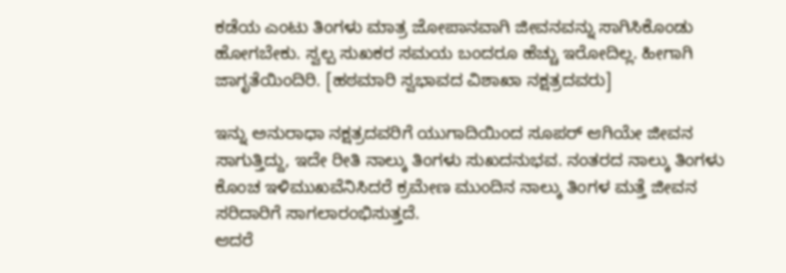ಕಡೆಯ ಎಂಟು ತಿಂಗಳು ಮಾತ್ರ ಜೋಪಾನವಾಗಿ ಜೀವನವನ್ನು ಸಾಗಿಸಿಕೊಂಡು ಹೋಗಬೇಕು. ಸ್ವಲ್ಪ ಸುಖಕರ ಸಮಯ ಬಂದರೂ ಹೆಚ್ಚು ಇರೋದಿಲ್ಲ. ಹೀಗಾಗಿ ಜಾಗೃತೆಯಿಂದಿರಿ. [ಹಠಮಾರಿ ಸ್ವಭಾವದ ವಿಶಾಖಾ ನಕ್ಷತ್ರದವರು]

ಇನ್ನು ಅನುರಾಧಾ ನಕ್ಷತ್ರದವರಿಗೆ ಯುಗಾದಿಯಿಂದ ಸೂಪರ್ ಆಗಿಯೇ ಜೀವನ ಸಾಗುತ್ತಿದ್ದು, ಇದೇ ರೀತಿ ನಾಲ್ಕು ತಿಂಗಳು ಸುಖದನುಭವ. ನಂತರದ ನಾಲ್ಕು ತಿಂಗಳು ಕೊಂಚ ಇಳಿಮುಖವೆನಿಸಿದರೆ ಕ್ರಮೇಣ ಮುಂದಿನ ನಾಲ್ಕು ತಿಂಗಳ ಮತ್ತೆ ಜೀವನ ಸರಿದಾರಿಗೆ ಸಾಗಲಾರಂಭಿಸುತ್ತದೆ.
ಆದರೆ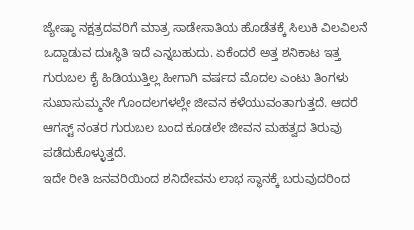ಜ್ಯೇಷ್ಠಾ ನಕ್ಷತ್ರದವರಿಗೆ ಮಾತ್ರ ಸಾಡೇಸಾತಿಯ ಹೊಡೆತಕ್ಕೆ ಸಿಲುಕಿ ವಿಲವಿಲನೆ ಒದ್ದಾಡುವ ದುಃಸ್ಥಿತಿ ಇದೆ ಎನ್ನಬಹುದು. ಏಕೆಂದರೆ ಅತ್ತ ಶನಿಕಾಟ ಇತ್ತ ಗುರುಬಲ ಕೈ ಹಿಡಿಯುತ್ತಿಲ್ಲ ಹೀಗಾಗಿ ವರ್ಷದ ಮೊದಲ ಎಂಟು ತಿಂಗಳು ಸುಖಾಸುಮ್ಮನೇ ಗೊಂದಲಗಳಲ್ಲೇ ಜೀವನ ಕಳೆಯುವಂತಾಗುತ್ತದೆ. ಆದರೆ ಆಗಸ್ಟ್ ನಂತರ ಗುರುಬಲ ಬಂದ ಕೂಡಲೇ ಜೀವನ ಮಹತ್ವದ ತಿರುವು ಪಡೆದುಕೊಳ್ಳುತ್ತದೆ.
ಇದೇ ರೀತಿ ಜನವರಿಯಿಂದ ಶನಿದೇವನು ಲಾಭ ಸ್ಥಾನಕ್ಕೆ ಬರುವುದರಿಂದ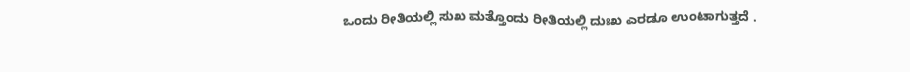ಒಂದು ರೀತಿಯಲ್ಲಿ ಸುಖ ಮತ್ತೊಂದು ರೀತಿಯಲ್ಲಿ ದುಃಖ ಎರಡೂ ಉಂಟಾಗುತ್ತದೆ .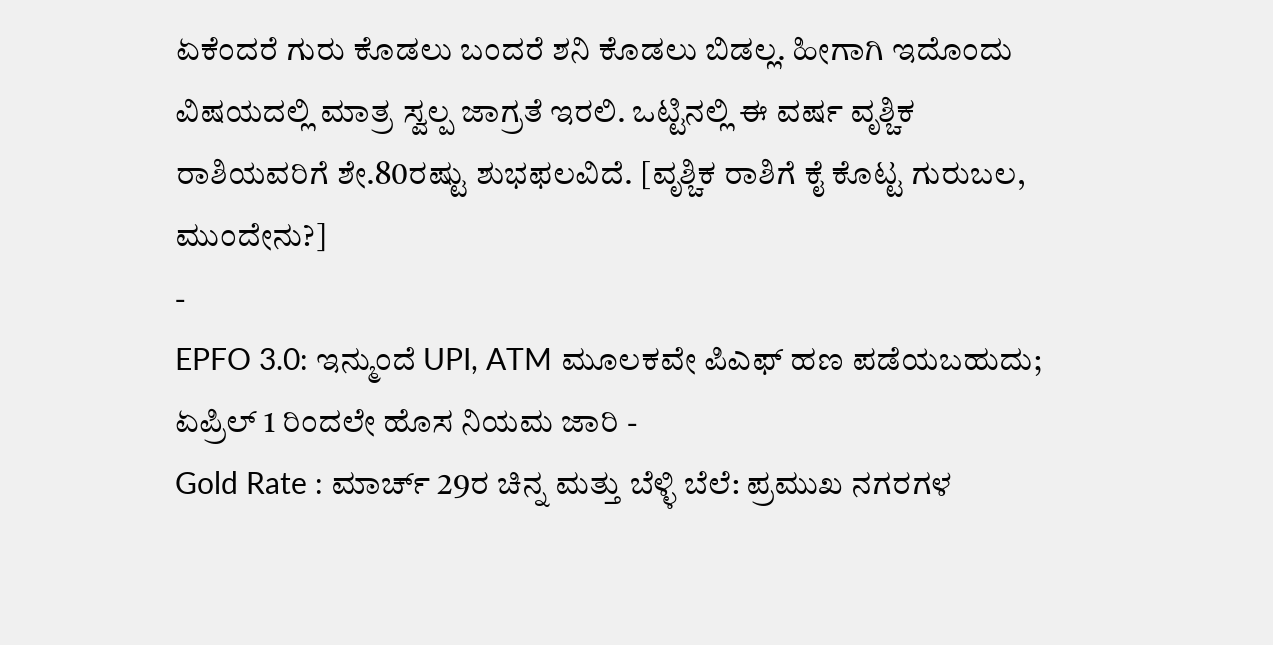ಏಕೆಂದರೆ ಗುರು ಕೊಡಲು ಬಂದರೆ ಶನಿ ಕೊಡಲು ಬಿಡಲ್ಲ. ಹೀಗಾಗಿ ಇದೊಂದು ವಿಷಯದಲ್ಲಿ ಮಾತ್ರ ಸ್ವಲ್ಪ ಜಾಗ್ರತೆ ಇರಲಿ. ಒಟ್ಟಿನಲ್ಲಿ ಈ ವರ್ಷ ವೃಶ್ಚಿಕ ರಾಶಿಯವರಿಗೆ ಶೇ.80ರಷ್ಟು ಶುಭಫಲವಿದೆ. [ವೃಶ್ಚಿಕ ರಾಶಿಗೆ ಕೈ ಕೊಟ್ಟ ಗುರುಬಲ, ಮುಂದೇನು?]
-
EPFO 3.0: ಇನ್ಮುಂದೆ UPI, ATM ಮೂಲಕವೇ ಪಿಎಫ್ ಹಣ ಪಡೆಯಬಹುದು; ಏಪ್ರಿಲ್ 1 ರಿಂದಲೇ ಹೊಸ ನಿಯಮ ಜಾರಿ -
Gold Rate : ಮಾರ್ಚ್ 29ರ ಚಿನ್ನ ಮತ್ತು ಬೆಳ್ಳಿ ಬೆಲೆ: ಪ್ರಮುಖ ನಗರಗಳ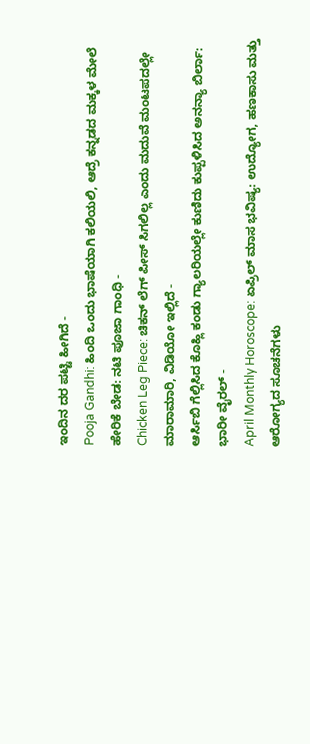ಇಂದಿನ ದರ ಪಟ್ಟಿ ಹೀಗಿದೆ -
Pooja Gandhi: ಹಿಂದಿ ಒಂದು ಭಾಷೆಯಾಗಿ ಕಲಿಯಲಿ, ಆದ್ರೆ ಕನ್ನಡದ ಮಕ್ಕಳ ಮೇಲೆ ಹೇರಿಕೆ ಬೇಡ: ನಟಿ ಪೂಜಾ ಗಾಂಧಿ -
Chicken Leg Piece: ಚಿಕನ್ ಲೆಗ್ ಪೀಸ್ ಸಿಗಲಿಲ್ಲ ಎಂದು ಮದುವೆ ಮಂಟಪದಲ್ಲೇ ಮಾರಾಮಾರಿ, ವಿಡಿಯೋ ಇಲ್ಲಿದೆ -
ಆರ್ಸಿಬಿ ಗೆಲ್ಲಿಸಿದ ಕೊಹ್ಲಿ ಕಂಡು ಗ್ಯಾಲರಿಯಲ್ಲೇ ಕುಣಿದು ಕುಪ್ಪಳಿಸಿದ ಅನನ್ಯಾ ಬಿರ್ಲಾ: ಭಾರೀ ವೈರಲ್ -
April Monthly Horoscope: ಏಪ್ರಿಲ್ ಮಾಸ ಭವಿಷ್ಯ: ಉದ್ಯೋಗ, ಹಣಕಾಸು ಮತ್ತು ಆರೋಗ್ಯದ ಸೂಚನೆಗಳು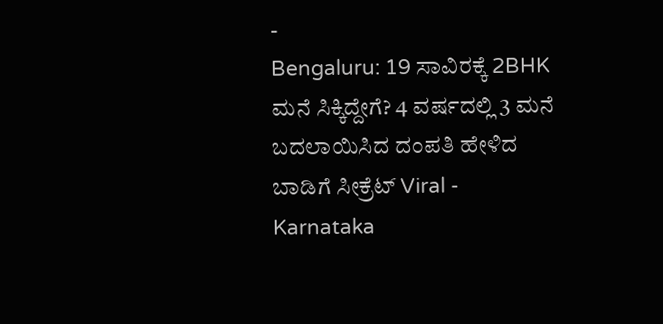-
Bengaluru: 19 ಸಾವಿರಕ್ಕೆ 2BHK ಮನೆ ಸಿಕ್ಕಿದ್ದೇಗೆ? 4 ವರ್ಷದಲ್ಲಿ 3 ಮನೆ ಬದಲಾಯಿಸಿದ ದಂಪತಿ ಹೇಳಿದ ಬಾಡಿಗೆ ಸೀಕ್ರೆಟ್ Viral -
Karnataka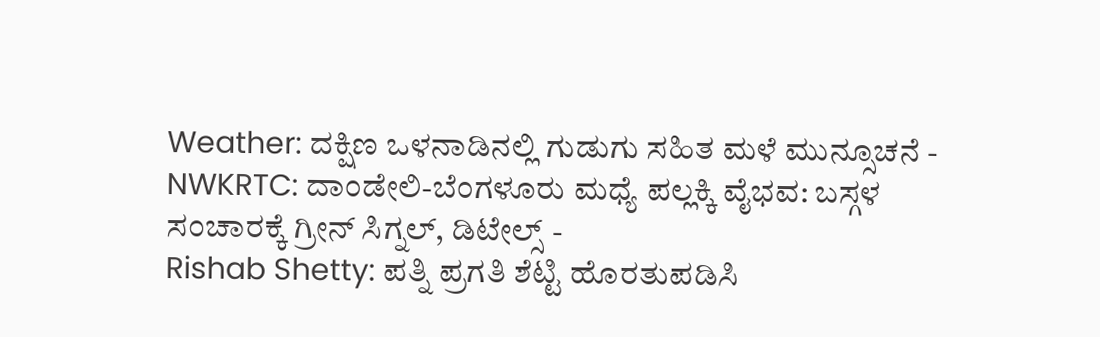Weather: ದಕ್ಷಿಣ ಒಳನಾಡಿನಲ್ಲಿ ಗುಡುಗು ಸಹಿತ ಮಳೆ ಮುನ್ಸೂಚನೆ -
NWKRTC: ದಾಂಡೇಲಿ-ಬೆಂಗಳೂರು ಮಧ್ಯೆ ಪಲ್ಲಕ್ಕಿ ವೈಭವ: ಬಸ್ಗಳ ಸಂಚಾರಕ್ಕೆ ಗ್ರೀನ್ ಸಿಗ್ನಲ್, ಡಿಟೇಲ್ಸ್ -
Rishab Shetty: ಪತ್ನಿ ಪ್ರಗತಿ ಶೆಟ್ಟಿ ಹೊರತುಪಡಿಸಿ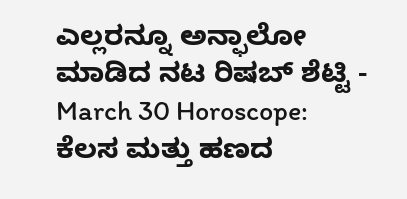ಎಲ್ಲರನ್ನೂ ಅನ್ಫಾಲೋ ಮಾಡಿದ ನಟ ರಿಷಬ್ ಶೆಟ್ಟಿ -
March 30 Horoscope: ಕೆಲಸ ಮತ್ತು ಹಣದ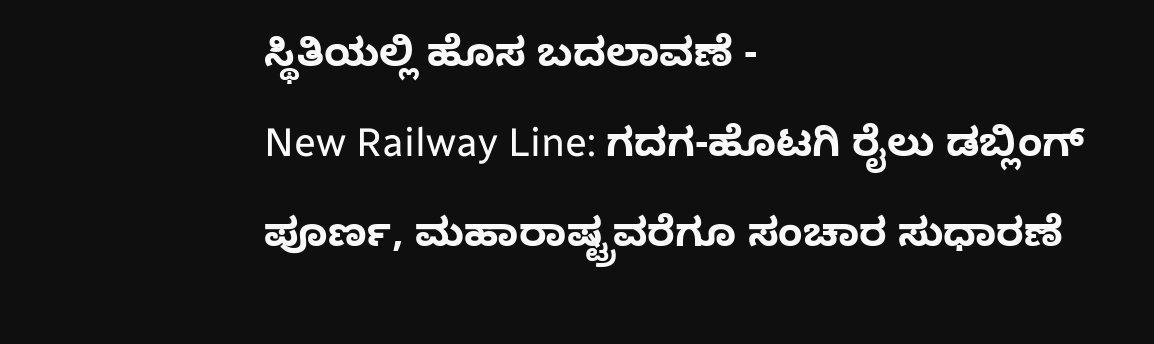ಸ್ಥಿತಿಯಲ್ಲಿ ಹೊಸ ಬದಲಾವಣೆ -
New Railway Line: ಗದಗ-ಹೊಟಗಿ ರೈಲು ಡಬ್ಲಿಂಗ್ ಪೂರ್ಣ, ಮಹಾರಾಷ್ಟ್ರವರೆಗೂ ಸಂಚಾರ ಸುಧಾರಣೆ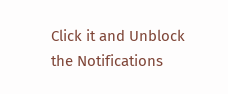Click it and Unblock the Notifications